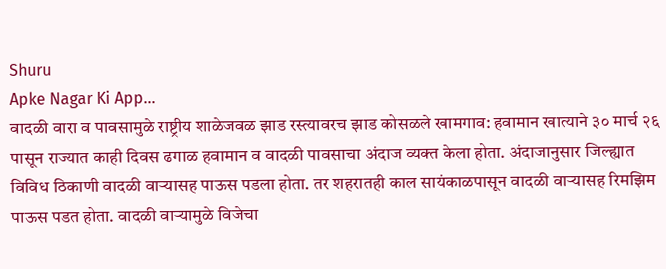Shuru
Apke Nagar Ki App…
वादळी वारा व पावसामुळे राष्ट्रीय शाळेजवळ झाड रस्त्यावरच झाड कोसळले खामगाव: हवामान खात्याने ३० मार्च २६ पासून राज्यात काही दिवस ढगाळ हवामान व वादळी पावसाचा अंदाज व्यक्त केला होता. अंदाजानुसार जिल्ह्यात विविध ठिकाणी वादळी वाऱ्यासह पाऊस पडला होता. तर शहरातही काल सायंकाळपासून वादळी वाऱ्यासह रिमझिम पाऊस पडत होता. वादळी वाऱ्यामुळे विजेचा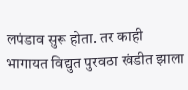लपंडाव सुरू होता. तर काही भागायत विद्युत पुरवठा खंडीत झाला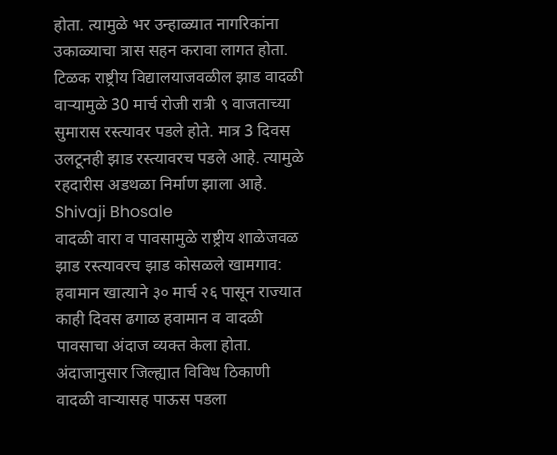होता. त्यामुळे भर उन्हाळ्यात नागरिकांना उकाळ्याचा त्रास सहन करावा लागत होता. टिळक राष्ट्रीय विद्यालयाजवळील झाड वादळी वाऱ्यामुळे 30 मार्च रोजी रात्री ९ वाजताच्या सुमारास रस्त्यावर पडले होते. मात्र 3 दिवस उलटूनही झाड रस्त्यावरच पडले आहे. त्यामुळे रहदारीस अडथळा निर्माण झाला आहे.
Shivaji Bhosale
वादळी वारा व पावसामुळे राष्ट्रीय शाळेजवळ झाड रस्त्यावरच झाड कोसळले खामगाव: हवामान खात्याने ३० मार्च २६ पासून राज्यात काही दिवस ढगाळ हवामान व वादळी पावसाचा अंदाज व्यक्त केला होता. अंदाजानुसार जिल्ह्यात विविध ठिकाणी वादळी वाऱ्यासह पाऊस पडला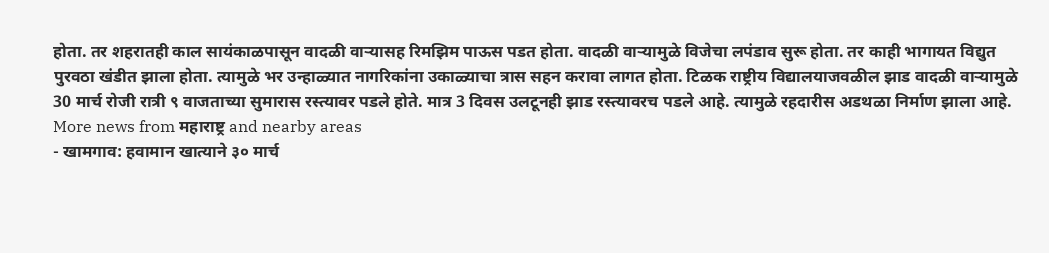होता. तर शहरातही काल सायंकाळपासून वादळी वाऱ्यासह रिमझिम पाऊस पडत होता. वादळी वाऱ्यामुळे विजेचा लपंडाव सुरू होता. तर काही भागायत विद्युत पुरवठा खंडीत झाला होता. त्यामुळे भर उन्हाळ्यात नागरिकांना उकाळ्याचा त्रास सहन करावा लागत होता. टिळक राष्ट्रीय विद्यालयाजवळील झाड वादळी वाऱ्यामुळे 30 मार्च रोजी रात्री ९ वाजताच्या सुमारास रस्त्यावर पडले होते. मात्र 3 दिवस उलटूनही झाड रस्त्यावरच पडले आहे. त्यामुळे रहदारीस अडथळा निर्माण झाला आहे.
More news from महाराष्ट्र and nearby areas
- खामगाव: हवामान खात्याने ३० मार्च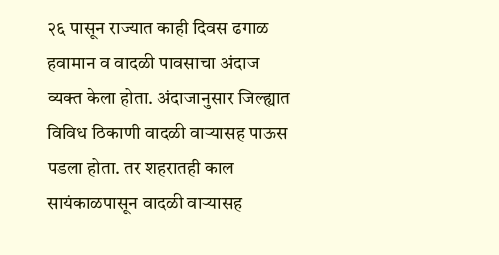२६ पासून राज्यात काही दिवस ढगाळ हवामान व वादळी पावसाचा अंदाज व्यक्त केला होता. अंदाजानुसार जिल्ह्यात विविध ठिकाणी वादळी वाऱ्यासह पाऊस पडला होता. तर शहरातही काल सायंकाळपासून वादळी वाऱ्यासह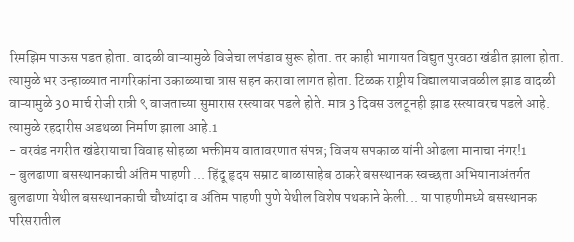रिमझिम पाऊस पडत होता. वादळी वाऱ्यामुळे विजेचा लपंडाव सुरू होता. तर काही भागायत विद्युत पुरवठा खंडीत झाला होता. त्यामुळे भर उन्हाळ्यात नागरिकांना उकाळ्याचा त्रास सहन करावा लागत होता. टिळक राष्ट्रीय विद्यालयाजवळील झाड वादळी वाऱ्यामुळे 30 मार्च रोजी रात्री ९ वाजताच्या सुमारास रस्त्यावर पडले होते. मात्र 3 दिवस उलटूनही झाड रस्त्यावरच पडले आहे. त्यामुळे रहदारीस अडथळा निर्माण झाला आहे.1
- वरवंड नगरीत खंडेरायाचा विवाह सोहळा भक्तीमय वातावरणात संपन्न; विजय सपकाळ यांनी ओढला मानाचा नंगर!1
- बुलढाणा बसस्थानकाची अंतिम पाहणी ... हिंदू हृदय सम्राट बाळासाहेब ठाकरे बसस्थानक स्वच्छता अभियानाअंतर्गत बुलढाणा येथील बसस्थानकाची चौथ्यांदा व अंतिम पाहणी पुणे येथील विशेष पथकाने केली... या पाहणीमध्ये बसस्थानक परिसरातील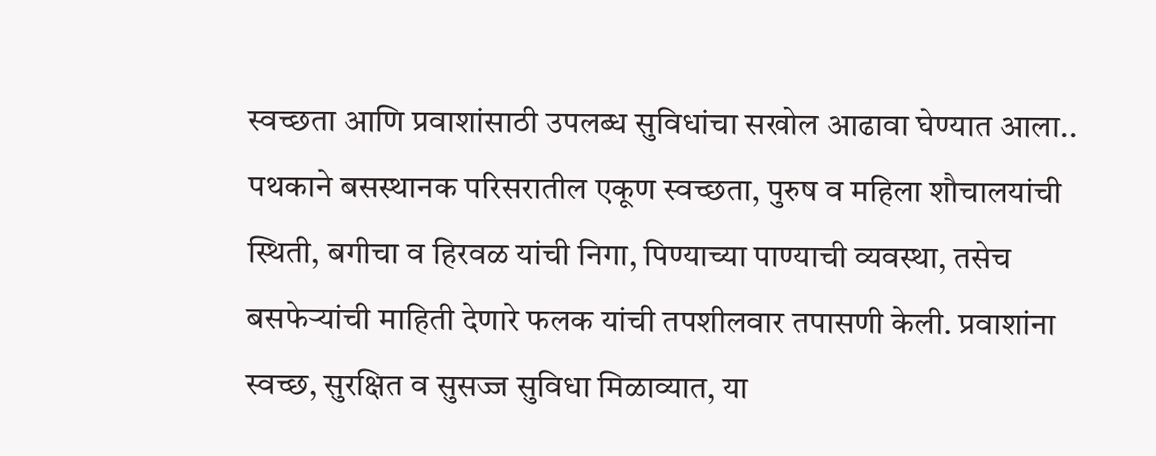स्वच्छता आणि प्रवाशांसाठी उपलब्ध सुविधांचा सखोल आढावा घेण्यात आला.. पथकाने बसस्थानक परिसरातील एकूण स्वच्छता, पुरुष व महिला शौचालयांची स्थिती, बगीचा व हिरवळ यांची निगा, पिण्याच्या पाण्याची व्यवस्था, तसेच बसफेऱ्यांची माहिती देणारे फलक यांची तपशीलवार तपासणी केली. प्रवाशांना स्वच्छ, सुरक्षित व सुसज्ज सुविधा मिळाव्यात, या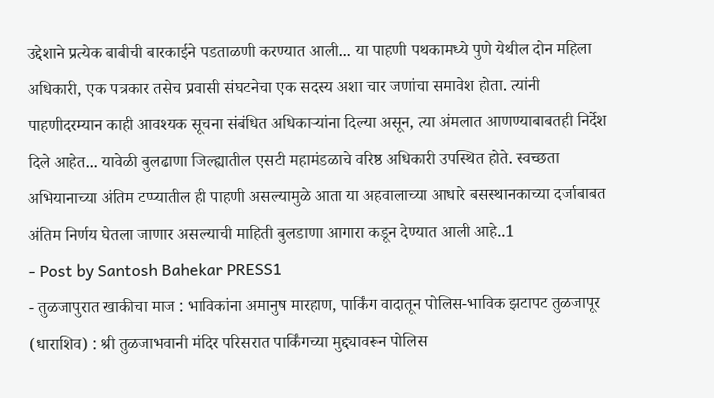उद्देशाने प्रत्येक बाबीची बारकाईने पडताळणी करण्यात आली... या पाहणी पथकामध्ये पुणे येथील दोन महिला अधिकारी, एक पत्रकार तसेच प्रवासी संघटनेचा एक सदस्य अशा चार जणांचा समावेश होता. त्यांनी पाहणीदरम्यान काही आवश्यक सूचना संबंधित अधिकाऱ्यांना दिल्या असून, त्या अंमलात आणण्याबाबतही निर्देश दिले आहेत... यावेळी बुलढाणा जिल्ह्यातील एसटी महामंडळाचे वरिष्ठ अधिकारी उपस्थित होते. स्वच्छता अभियानाच्या अंतिम टप्प्यातील ही पाहणी असल्यामुळे आता या अहवालाच्या आधारे बसस्थानकाच्या दर्जाबाबत अंतिम निर्णय घेतला जाणार असल्याची माहिती बुलडाणा आगारा कडून देण्यात आली आहे..1
- Post by Santosh Bahekar PRESS1
- तुळजापुरात खाकीचा माज : भाविकांना अमानुष मारहाण, पार्किंग वादातून पोलिस-भाविक झटापट तुळजापूर (धाराशिव) : श्री तुळजाभवानी मंदिर परिसरात पार्किंगच्या मुद्द्यावरून पोलिस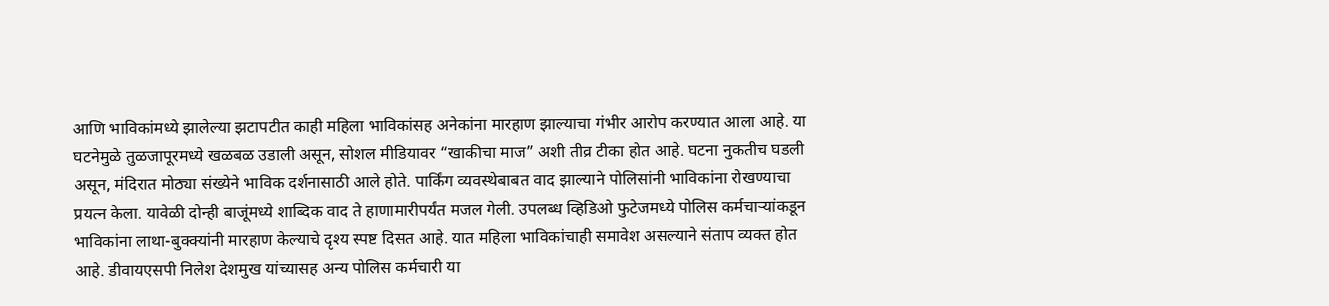आणि भाविकांमध्ये झालेल्या झटापटीत काही महिला भाविकांसह अनेकांना मारहाण झाल्याचा गंभीर आरोप करण्यात आला आहे. या घटनेमुळे तुळजापूरमध्ये खळबळ उडाली असून, सोशल मीडियावर “खाकीचा माज” अशी तीव्र टीका होत आहे. घटना नुकतीच घडली असून, मंदिरात मोठ्या संख्येने भाविक दर्शनासाठी आले होते. पार्किंग व्यवस्थेबाबत वाद झाल्याने पोलिसांनी भाविकांना रोखण्याचा प्रयत्न केला. यावेळी दोन्ही बाजूंमध्ये शाब्दिक वाद ते हाणामारीपर्यंत मजल गेली. उपलब्ध व्हिडिओ फुटेजमध्ये पोलिस कर्मचाऱ्यांकडून भाविकांना लाथा-बुक्क्यांनी मारहाण केल्याचे दृश्य स्पष्ट दिसत आहे. यात महिला भाविकांचाही समावेश असल्याने संताप व्यक्त होत आहे. डीवायएसपी निलेश देशमुख यांच्यासह अन्य पोलिस कर्मचारी या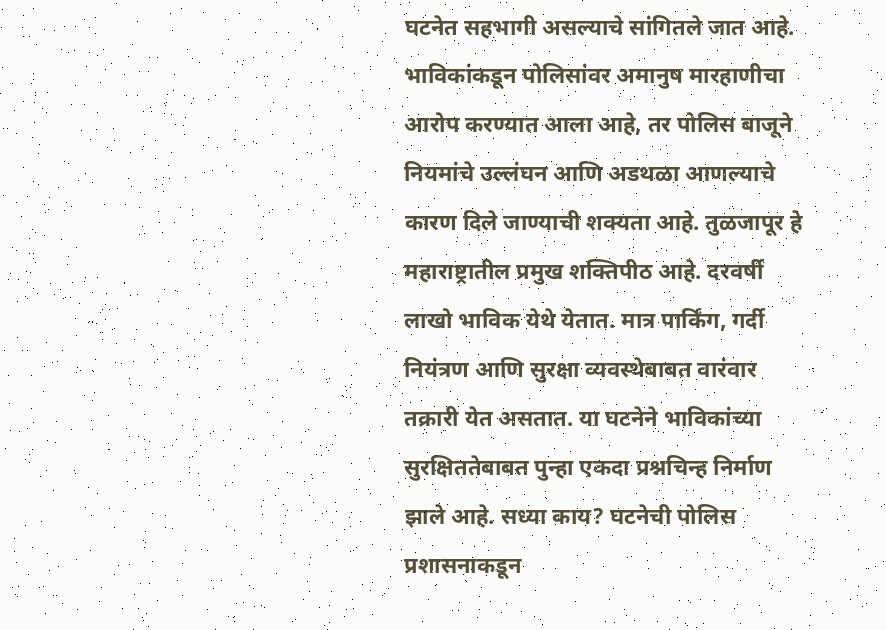घटनेत सहभागी असल्याचे सांगितले जात आहे. भाविकांकडून पोलिसांवर अमानुष मारहाणीचा आरोप करण्यात आला आहे, तर पोलिस बाजूने नियमांचे उल्लंघन आणि अडथळा आणल्याचे कारण दिले जाण्याची शक्यता आहे. तुळजापूर हे महाराष्ट्रातील प्रमुख शक्तिपीठ आहे. दरवर्षी लाखो भाविक येथे येतात. मात्र पार्किंग, गर्दी नियंत्रण आणि सुरक्षा व्यवस्थेबाबत वारंवार तक्रारी येत असतात. या घटनेने भाविकांच्या सुरक्षिततेबाबत पुन्हा एकदा प्रश्नचिन्ह निर्माण झाले आहे. सध्या काय? घटनेची पोलिस प्रशासनाकडून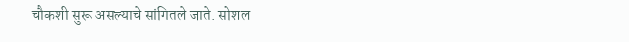चौकशी सुरू असल्याचे सांगितले जाते. सोशल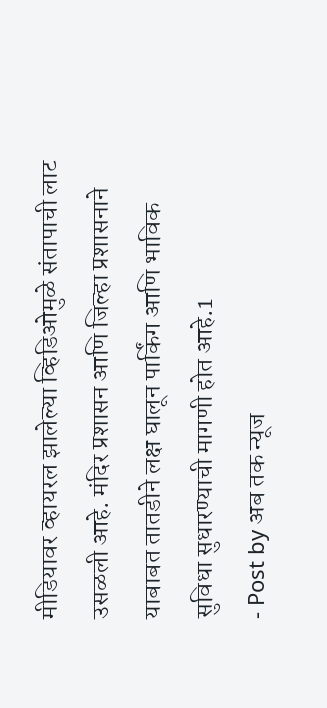मीडियावर व्हायरल झालेल्या व्हिडिओमुळे संतापाची लाट उसळली आहे. मंदिर प्रशासन आणि जिल्हा प्रशासनाने याबाबत तातडीने लक्ष घालून पार्किंग आणि भाविक सुविधा सुधारण्याची मागणी होत आहे.1
- Post by अब तक न्यूज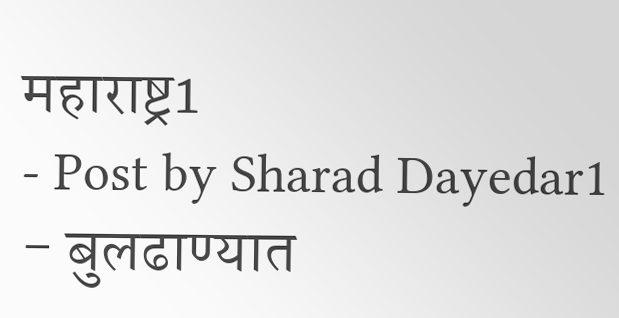महाराष्ट्र1
- Post by Sharad Dayedar1
- बुलढाण्यात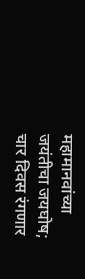महामानवांच्या जयंतीचा जयघोष; चार दिवस रंगणार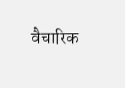वैचारिक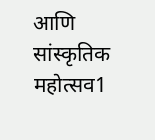आणि सांस्कृतिक महोत्सव1